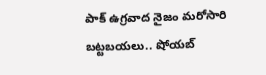పాక్ ఉగ్రవాద నైజం మరోసారి బట్టబయలు.. షోయబ్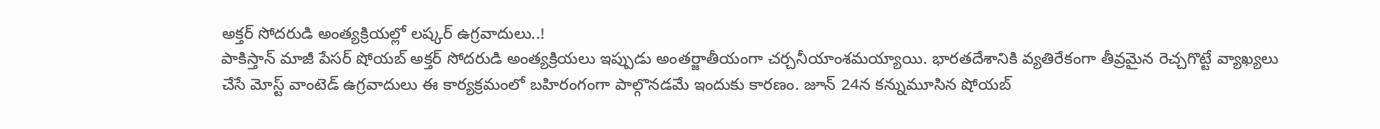అక్తర్ సోదరుడి అంత్యక్రియల్లో లష్కర్ ఉగ్రవాదులు..!
పాకిస్తాన్ మాజీ పేసర్ షోయబ్ అక్తర్ సోదరుడి అంత్యక్రియలు ఇప్పుడు అంతర్జాతీయంగా చర్చనీయాంశమయ్యాయి. భారతదేశానికి వ్యతిరేకంగా తీవ్రమైన రెచ్చగొట్టే వ్యాఖ్యలు చేసే మోస్ట్ వాంటెడ్ ఉగ్రవాదులు ఈ కార్యక్రమంలో బహిరంగంగా పాల్గొనడమే ఇందుకు కారణం. జూన్ 24న కన్నుమూసిన షోయబ్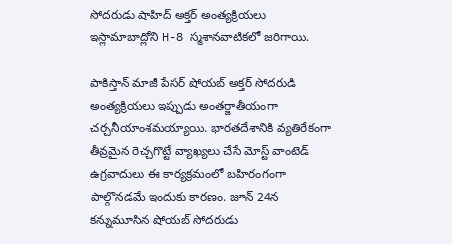సోదరుడు షాహిద్ అక్తర్ అంత్యక్రియలు ఇస్లామాబాద్లోని H-8 స్మశానవాటికలో జరిగాయి.

పాకిస్తాన్ మాజీ పేసర్ షోయబ్ అక్తర్ సోదరుడి అంత్యక్రియలు ఇప్పుడు అంతర్జాతీయంగా చర్చనీయాంశమయ్యాయి. భారతదేశానికి వ్యతిరేకంగా తీవ్రమైన రెచ్చగొట్టే వ్యాఖ్యలు చేసే మోస్ట్ వాంటెడ్ ఉగ్రవాదులు ఈ కార్యక్రమంలో బహిరంగంగా పాల్గొనడమే ఇందుకు కారణం. జూన్ 24న కన్నుమూసిన షోయబ్ సోదరుడు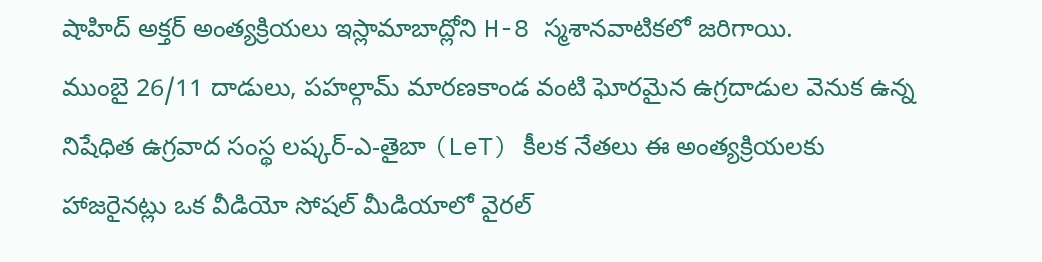షాహిద్ అక్తర్ అంత్యక్రియలు ఇస్లామాబాద్లోని H-8 స్మశానవాటికలో జరిగాయి.
ముంబై 26/11 దాడులు, పహల్గామ్ మారణకాండ వంటి ఘోరమైన ఉగ్రదాడుల వెనుక ఉన్న నిషేధిత ఉగ్రవాద సంస్థ లష్కర్-ఎ-తైబా (LeT) కీలక నేతలు ఈ అంత్యక్రియలకు హాజరైనట్లు ఒక వీడియో సోషల్ మీడియాలో వైరల్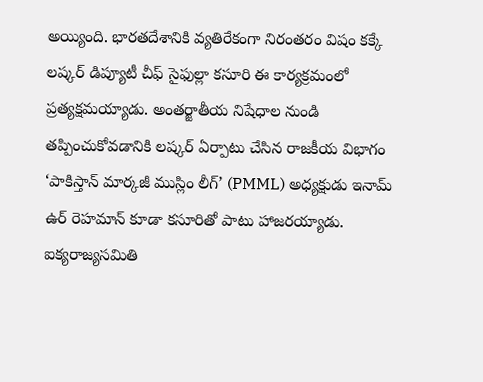అయ్యింది. భారతదేశానికి వ్యతిరేకంగా నిరంతరం విషం కక్కే లష్కర్ డిప్యూటీ చీఫ్ సైఫుల్లా కసూరి ఈ కార్యక్రమంలో ప్రత్యక్షమయ్యాడు. అంతర్జాతీయ నిషేధాల నుండి తప్పించుకోవడానికి లష్కర్ ఏర్పాటు చేసిన రాజకీయ విభాగం ‘పాకిస్తాన్ మార్కజీ ముస్లిం లీగ్’ (PMML) అధ్యక్షుడు ఇనామ్ ఉర్ రెహమాన్ కూడా కసూరితో పాటు హాజరయ్యాడు. ఐక్యరాజ్యసమితి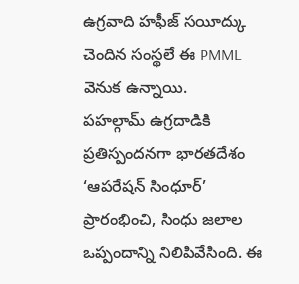ఉగ్రవాది హఫీజ్ సయీద్కు చెందిన సంస్థలే ఈ PMML వెనుక ఉన్నాయి.
పహల్గామ్ ఉగ్రదాడికి ప్రతిస్పందనగా భారతదేశం ‘ఆపరేషన్ సింధూర్’ ప్రారంభించి, సింధు జలాల ఒప్పందాన్ని నిలిపివేసింది. ఈ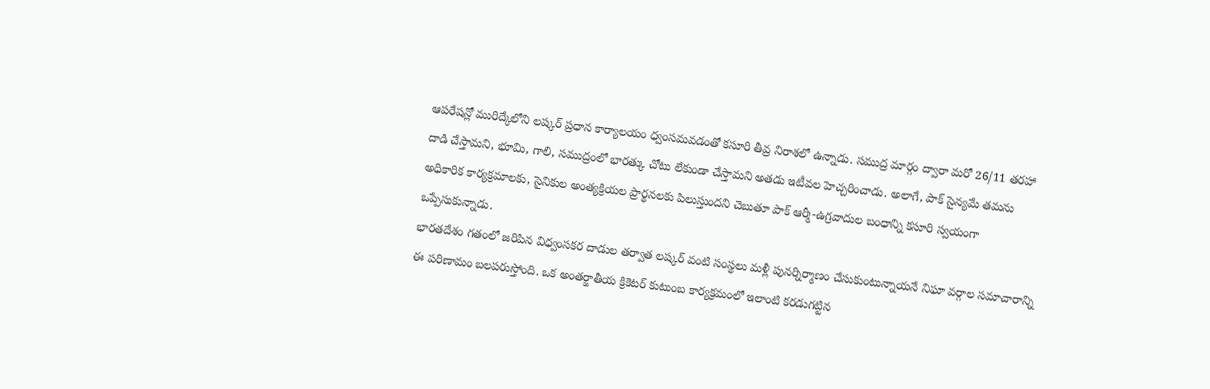ఆపరేషన్లో మురిద్కేలోని లష్కర్ ప్రధాన కార్యాలయం ధ్వంసమవడంతో కసూరి తీవ్ర నిరాశలో ఉన్నాడు. సముద్ర మార్గం ద్వారా మరో 26/11 తరహా దాడి చేస్తామని, భూమి, గాలి, సముద్రంలో భారత్కు చోటు లేకుండా చేస్తామని అతడు ఇటీవల హెచ్చరించాడు. అలాగే, పాక్ సైన్యమే తమను అధికారిక కార్యక్రమాలకు, సైనికుల అంత్యక్రియల ప్రార్థనలకు పిలుస్తుందని చెబుతూ పాక్ ఆర్మీ-ఉగ్రవాదుల బంధాన్ని కసూరి స్వయంగా ఒప్పేసుకున్నాడు.
భారతదేశం గతంలో జరిపిన విధ్వంసకర దాడుల తర్వాత లష్కర్ వంటి సంస్థలు మళ్లీ పునర్నిర్మాణం చేసుకుంటున్నాయనే నిఘా వర్గాల సమాచారాన్ని ఈ పరిణామం బలపరుస్తోంది. ఒక అంతర్జాతీయ క్రికెటర్ కుటుంబ కార్యక్రమంలో ఇలాంటి కరడుగట్టిన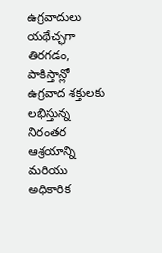ఉగ్రవాదులు యథేచ్ఛగా తిరగడం, పాకిస్తాన్లో ఉగ్రవాద శక్తులకు లభిస్తున్న నిరంతర ఆశ్రయాన్ని మరియు అధికారిక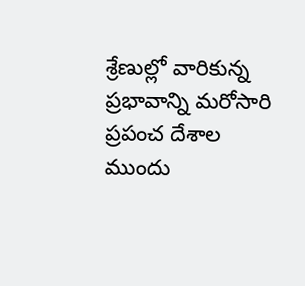శ్రేణుల్లో వారికున్న ప్రభావాన్ని మరోసారి ప్రపంచ దేశాల ముందు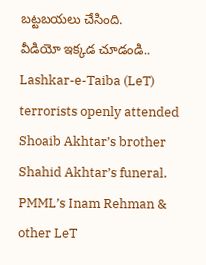బట్టబయలు చేసింది.
వీడియో ఇక్కడ చూడండి..
Lashkar-e-Taiba (LeT) terrorists openly attended Shoaib Akhtar’s brother Shahid Akhtar’s funeral. PMML’s Inam Rehman & other LeT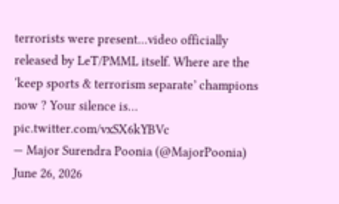terrorists were present…video officially released by LeT/PMML itself. Where are the ‘keep sports & terrorism separate’ champions now ? Your silence is… pic.twitter.com/vxSX6kYBVc
— Major Surendra Poonia (@MajorPoonia) June 26, 2026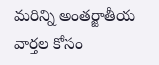మరిన్ని అంతర్జాతీయ వార్తల కోసం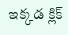ఇక్కడ క్లిక్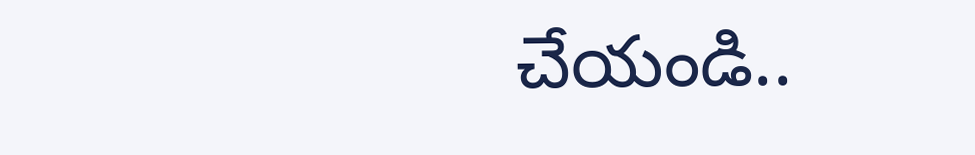చేయండి..